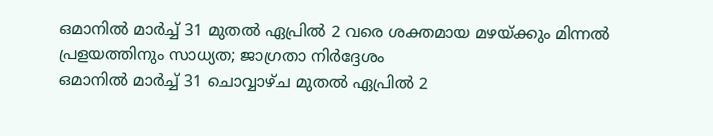ഒമാനിൽ മാർച്ച് 31 മുതൽ ഏപ്രിൽ 2 വരെ ശക്തമായ മഴയ്ക്കും മിന്നൽ പ്രളയത്തിനും സാധ്യത; ജാഗ്രതാ നിർദ്ദേശം
ഒമാനിൽ മാർച്ച് 31 ചൊവ്വാഴ്ച മുതൽ ഏപ്രിൽ 2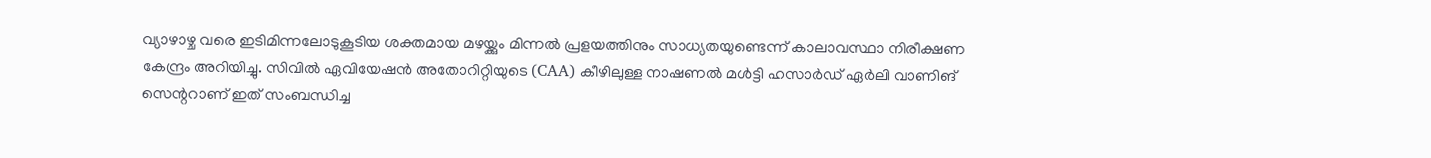വ്യാഴാഴ്ച വരെ ഇടിമിന്നലോടുകൂടിയ ശക്തമായ മഴയ്ക്കും മിന്നൽ പ്രളയത്തിനും സാധ്യതയുണ്ടെന്ന് കാലാവസ്ഥാ നിരീക്ഷണ കേന്ദ്രം അറിയിച്ചു. സിവിൽ ഏവിയേഷൻ അതോറിറ്റിയുടെ (CAA) കീഴിലുള്ള നാഷണൽ മൾട്ടി ഹസാർഡ് ഏർലി വാണിങ് സെന്ററാണ് ഇത് സംബന്ധിച്ച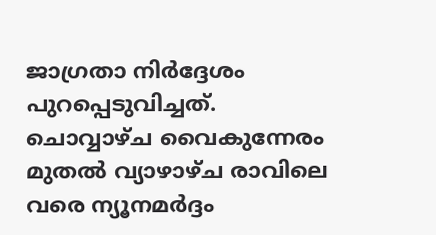ജാഗ്രതാ നിർദ്ദേശം പുറപ്പെടുവിച്ചത്. ചൊവ്വാഴ്ച വൈകുന്നേരം മുതൽ വ്യാഴാഴ്ച രാവിലെ വരെ ന്യൂനമർദ്ദം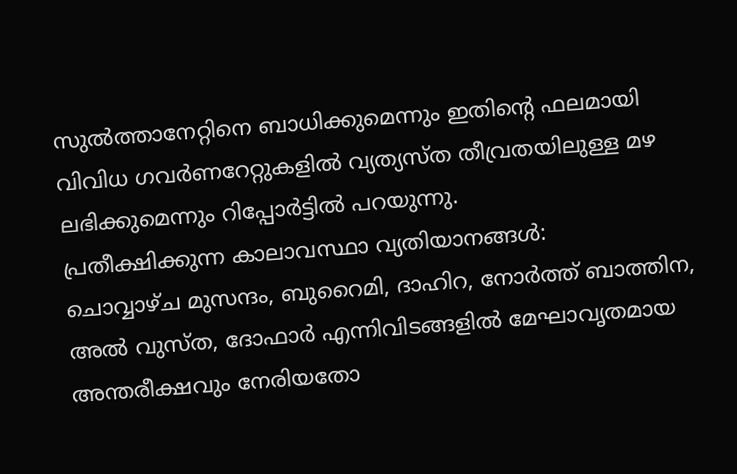സുൽത്താനേറ്റിനെ ബാധിക്കുമെന്നും ഇതിന്റെ ഫലമായി വിവിധ ഗവർണറേറ്റുകളിൽ വ്യത്യസ്ത തീവ്രതയിലുള്ള മഴ ലഭിക്കുമെന്നും റിപ്പോർട്ടിൽ പറയുന്നു.
പ്രതീക്ഷിക്കുന്ന കാലാവസ്ഥാ വ്യതിയാനങ്ങൾ:
ചൊവ്വാഴ്ച മുസന്ദം, ബുറൈമി, ദാഹിറ, നോർത്ത് ബാത്തിന, അൽ വുസ്ത, ദോഫാർ എന്നിവിടങ്ങളിൽ മേഘാവൃതമായ അന്തരീക്ഷവും നേരിയതോ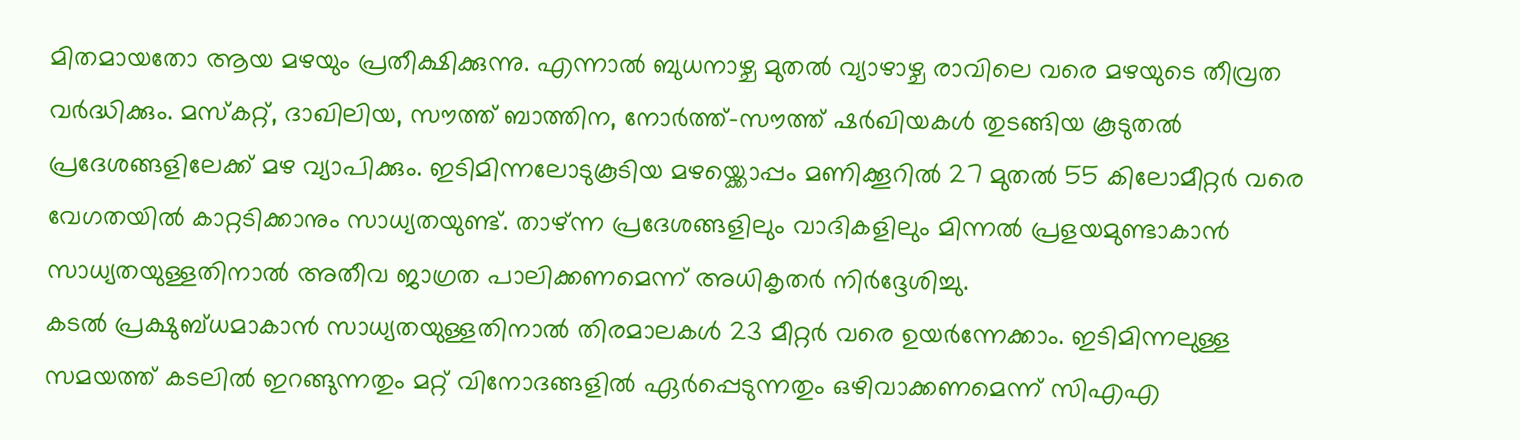മിതമായതോ ആയ മഴയും പ്രതീക്ഷിക്കുന്നു. എന്നാൽ ബുധനാഴ്ച മുതൽ വ്യാഴാഴ്ച രാവിലെ വരെ മഴയുടെ തീവ്രത വർദ്ധിക്കും. മസ്കറ്റ്, ദാഖിലിയ, സൗത്ത് ബാത്തിന, നോർത്ത്-സൗത്ത് ഷർഖിയകൾ തുടങ്ങിയ കൂടുതൽ പ്രദേശങ്ങളിലേക്ക് മഴ വ്യാപിക്കും. ഇടിമിന്നലോടുകൂടിയ മഴയ്ക്കൊപ്പം മണിക്കൂറിൽ 27 മുതൽ 55 കിലോമീറ്റർ വരെ വേഗതയിൽ കാറ്റടിക്കാനും സാധ്യതയുണ്ട്. താഴ്ന്ന പ്രദേശങ്ങളിലും വാദികളിലും മിന്നൽ പ്രളയമുണ്ടാകാൻ സാധ്യതയുള്ളതിനാൽ അതീവ ജാഗ്രത പാലിക്കണമെന്ന് അധികൃതർ നിർദ്ദേശിച്ചു.
കടൽ പ്രക്ഷുബ്ധമാകാൻ സാധ്യതയുള്ളതിനാൽ തിരമാലകൾ 23 മീറ്റർ വരെ ഉയർന്നേക്കാം. ഇടിമിന്നലുള്ള സമയത്ത് കടലിൽ ഇറങ്ങുന്നതും മറ്റ് വിനോദങ്ങളിൽ ഏർപ്പെടുന്നതും ഒഴിവാക്കണമെന്ന് സിഎഎ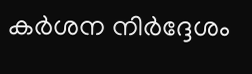കർശന നിർദ്ദേശം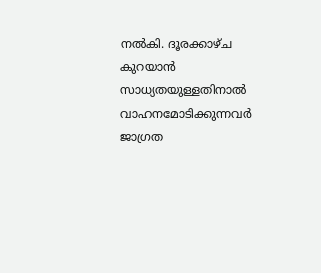നൽകി. ദൂരക്കാഴ്ച കുറയാൻ സാധ്യതയുള്ളതിനാൽ വാഹനമോടിക്കുന്നവർ ജാഗ്രത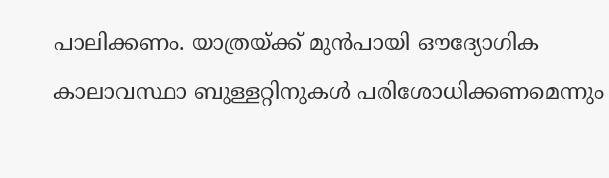പാലിക്കണം. യാത്രയ്ക്ക് മുൻപായി ഔദ്യോഗിക കാലാവസ്ഥാ ബുള്ളറ്റിനുകൾ പരിശോധിക്കണമെന്നും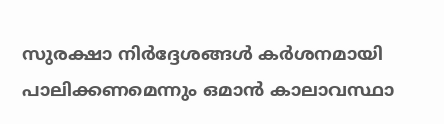സുരക്ഷാ നിർദ്ദേശങ്ങൾ കർശനമായി പാലിക്കണമെന്നും ഒമാൻ കാലാവസ്ഥാ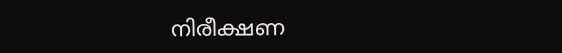നിരീക്ഷണ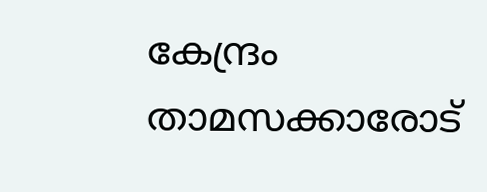കേന്ദ്രം താമസക്കാരോട്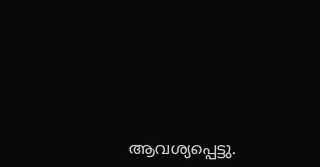ആവശ്യപ്പെട്ടു.